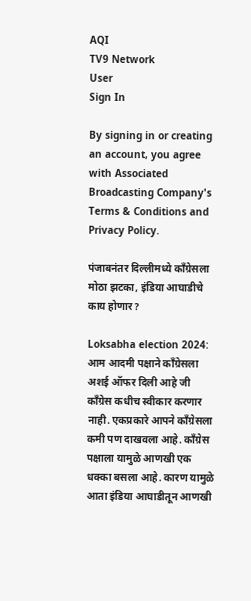AQI
TV9 Network
User
Sign In

By signing in or creating an account, you agree with Associated Broadcasting Company's Terms & Conditions and Privacy Policy.

पंजाबनंतर दिल्लीमध्ये काँग्रेसला मोठा झटका, इंडिया आघाडीचे काय होणार?

Loksabha election 2024: आम आदमी पक्षाने काँग्रेसला अशई ऑफर दिली आहे जी काँग्रेस कधीच स्वीकार करणार नाही. एकप्रकारे आपने काँग्रेसला कमी पण दाखवला आहे. काँग्रेस पक्षाला यामुळे आणखी एक धक्का बसला आहे. कारण यामुळे आता इंडिया आघाडीतून आणखी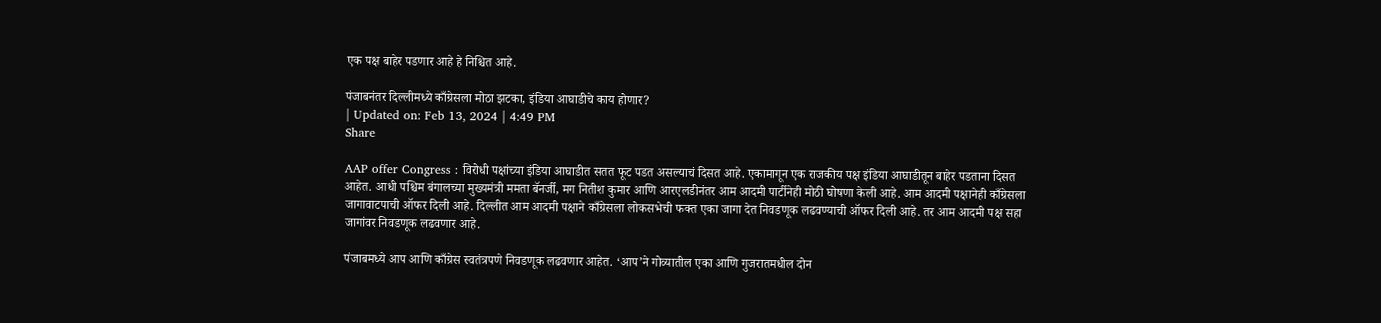एक पक्ष बाहेर पडणार आहे हे निश्चित आहे.

पंजाबनंतर दिल्लीमध्ये काँग्रेसला मोठा झटका, इंडिया आघाडीचे काय होणार?
| Updated on: Feb 13, 2024 | 4:49 PM
Share

AAP offer Congress : विरोधी पक्षांच्या इंडिया आघाडीत सतत फूट पडत असल्याचं दिसत आहे. एकामागून एक राजकीय पक्ष इंडिया आघाडीतून बाहेर पडताना दिसत आहेत. आधी पश्चिम बंगालच्या मुख्यमंत्री ममता बॅनर्जी, मग नितीश कुमार आणि आरएलडीनंतर आम आदमी पार्टीनेही मोठी घोषणा केली आहे. आम आदमी पक्षानेही काँग्रेसला जागावाटपाची ऑफर दिली आहे. दिल्लीत आम आदमी पक्षाने काँग्रेसला लोकसभेची फक्त एका जागा देत निवडणूक लढवण्याची ऑफर दिली आहे. तर आम आदमी पक्ष सहा जागांवर निवडणूक लढवणार आहे.

पंजाबमध्ये आप आणि काँग्रेस स्वतंत्रपणे निवडणूक लढवणार आहेत. ‘आप’ने गोव्यातील एका आणि गुजरातमधील दोन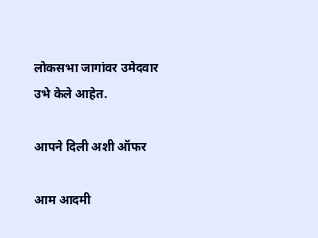लोकसभा जागांवर उमेदवार उभे केले आहेत.

आपने दिली अशी ऑफर

आम आदमी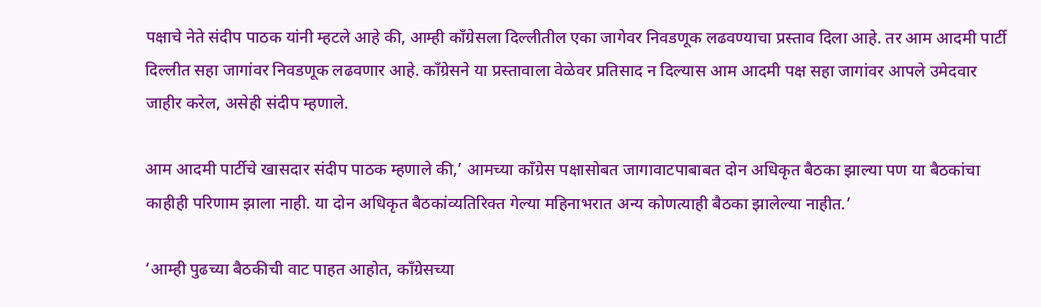पक्षाचे नेते संदीप पाठक यांनी म्हटले आहे की, आम्ही काँग्रेसला दिल्लीतील एका जागेवर निवडणूक लढवण्याचा प्रस्ताव दिला आहे. तर आम आदमी पार्टी दिल्लीत सहा जागांवर निवडणूक लढवणार आहे. काँग्रेसने या प्रस्तावाला वेळेवर प्रतिसाद न दिल्यास आम आदमी पक्ष सहा जागांवर आपले उमेदवार जाहीर करेल, असेही संदीप म्हणाले.

आम आदमी पार्टीचे खासदार संदीप पाठक म्हणाले की,’ आमच्या काँग्रेस पक्षासोबत जागावाटपाबाबत दोन अधिकृत बैठका झाल्या पण या बैठकांचा काहीही परिणाम झाला नाही. या दोन अधिकृत बैठकांव्यतिरिक्त गेल्या महिनाभरात अन्य कोणत्याही बैठका झालेल्या नाहीत.’

‘आम्ही पुढच्या बैठकीची वाट पाहत आहोत, काँग्रेसच्या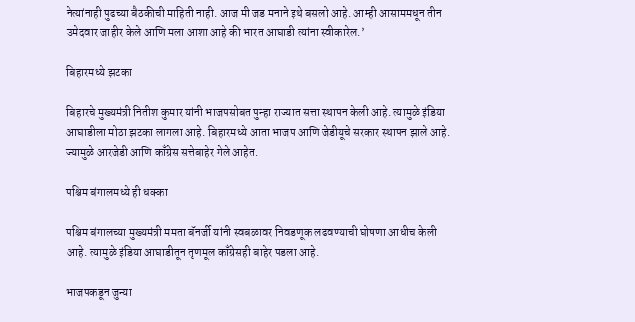नेत्यांनाही पुढच्या बैठकीची माहिती नाही. आज मी जड मनाने इथे बसलो आहे. आम्ही आसाममधून तीन उमेदवार जाहीर केले आणि मला आशा आहे की भारत आघाडी त्यांना स्वीकारेल.’

बिहारमध्ये झटका

बिहारचे मुख्यमंत्री नितीश कुमार यांनी भाजपसोबत पुन्हा राज्यात सत्ता स्थापन केली आहे. त्यामुळे इंडिया आघाडीला मोठा झटका लागला आहे. बिहारमध्ये आता भाजप आणि जेडीयूचे सरकार स्थापन झाले आहे. ज्यामुळे आरजेडी आणि काँग्रेस सत्तेबाहेर गेले आहेत.

पश्चिम बंगालमध्ये ही धक्का

पश्चिम बंगालच्या मुख्यमंत्री ममता बॅनर्जी यांनी स्वबळावर निवडणूक लढवण्याची घोषणा आधीच केली आहे. त्यामुळे इंडिया आघाडीतून तृणमूल काँग्रेसही बाहेर पडला आहे.

भाजपकडून जुन्या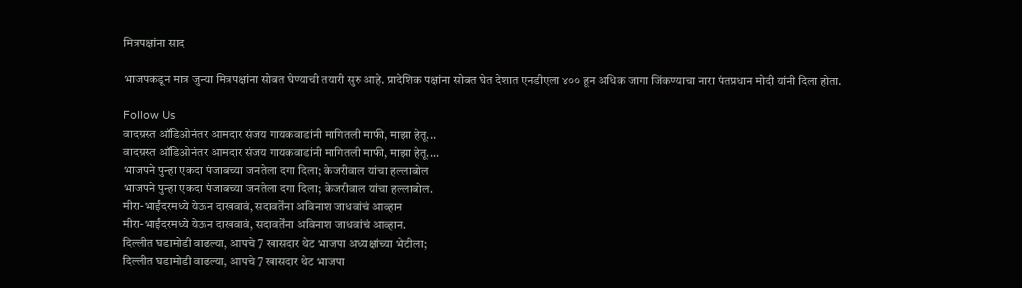मित्रपक्षांना साद

भाजपकडून मात्र जुन्या मित्रपक्षांना सोबत घेण्याची तयारी सुरु आहे. प्रादेशिक पक्षांना सोबत घेत देशात एनडीएला ४०० हून अधिक जागा जिंकण्याचा नारा पंतप्रधान मोदी यांनी दिला होता.

Follow Us
वादग्रस्त ऑडिओनंतर आमदार संजय गायकवाडांनी मागितली माफी, माझा हेतू...
वादग्रस्त ऑडिओनंतर आमदार संजय गायकवाडांनी मागितली माफी, माझा हेतू....
भाजपने पुन्हा एकदा पंजाबच्या जनतेला दगा दिला; केजरीवाल यांचा हल्लाबोल
भाजपने पुन्हा एकदा पंजाबच्या जनतेला दगा दिला; केजरीवाल यांचा हल्लाबोल.
मीरा-भाईंदरमध्ये येऊन दाखवावं, सदावर्तेंना अविनाश जाधवांचं आव्हान
मीरा-भाईंदरमध्ये येऊन दाखवावं, सदावर्तेंना अविनाश जाधवांचं आव्हान.
दिल्लीत घडामोडी वाढल्या, आपचे 7 खासदार थेट भाजपा अध्यक्षांच्या भेटीला;
दिल्लीत घडामोडी वाढल्या, आपचे 7 खासदार थेट भाजपा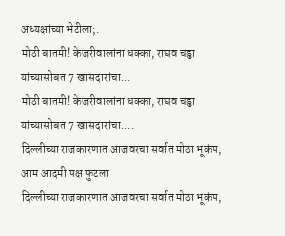अध्यक्षांच्या भेटीला;.
मोठी बातमी! केजरीवालांना धक्का, राघव चड्ढा यांच्यासोबत 7 खासदारांचा...
मोठी बातमी! केजरीवालांना धक्का, राघव चड्ढा यांच्यासोबत 7 खासदारांचा....
दिल्लीच्या राजकारणात आजवरचा सर्वात मोठा भूकंप, आम आदमी पक्ष फुटला
दिल्लीच्या राजकारणात आजवरचा सर्वात मोठा भूकंप,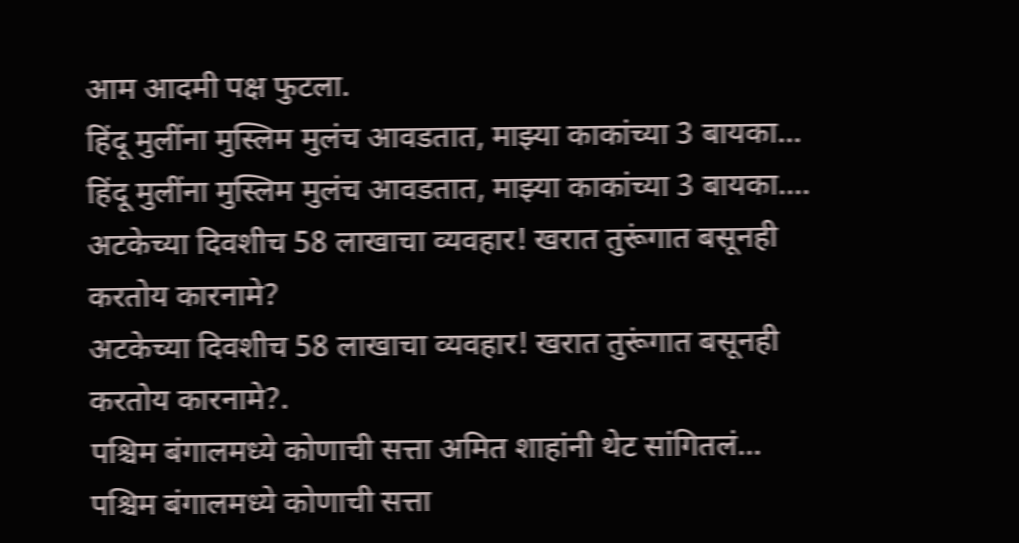आम आदमी पक्ष फुटला.
हिंदू मुलींना मुस्लिम मुलंच आवडतात, माझ्या काकांच्या 3 बायका...
हिंदू मुलींना मुस्लिम मुलंच आवडतात, माझ्या काकांच्या 3 बायका....
अटकेच्या दिवशीच 58 लाखाचा व्यवहार! खरात तुरूंगात बसूनही करतोय कारनामे?
अटकेच्या दिवशीच 58 लाखाचा व्यवहार! खरात तुरूंगात बसूनही करतोय कारनामे?.
पश्चिम बंगालमध्ये कोणाची सत्ता अमित शाहांनी थेट सांगितलं...
पश्चिम बंगालमध्ये कोणाची सत्ता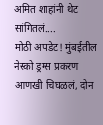अमित शाहांनी थेट सांगितलं....
मोठी अपडेट! मुंबईतील नेस्को ड्रग्स प्रकरण आणखी चिघळलं, दोन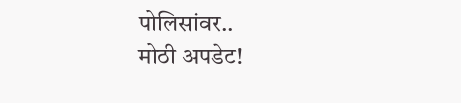पोलिसांवर..
मोठी अपडेट!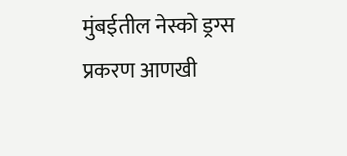मुंबईतील नेस्को ड्रग्स प्रकरण आणखी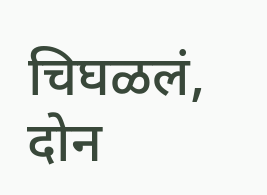चिघळलं, दोन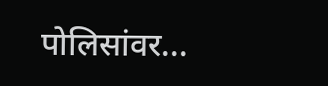पोलिसांवर...